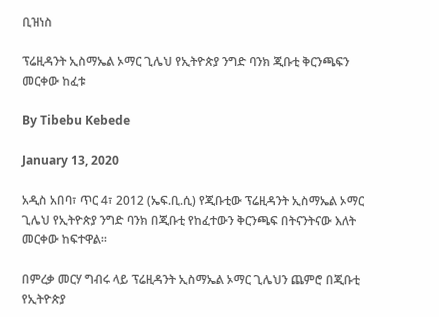ቢዝነስ

ፕሬዚዳንት ኢስማኤል ኦማር ጊሌህ የኢትዮጵያ ንግድ ባንክ ጂቡቲ ቅርንጫፍን መርቀው ከፈቱ

By Tibebu Kebede

January 13, 2020

አዲስ አበባ፣ ጥር 4፣ 2012 (ኤፍ.ቢ.ሲ) የጂቡቲው ፕሬዚዳንት ኢስማኤል ኦማር ጊሌህ የኢትዮጵያ ንግድ ባንክ በጂቡቲ የከፈተውን ቅርንጫፍ በትናንትናው እለት መርቀው ከፍተዋል።

በምረቃ መርሃ ግብሩ ላይ ፕሬዚዳንት ኢስማኤል ኦማር ጊሌህን ጨምሮ በጂቡቲ የኢትዮጵያ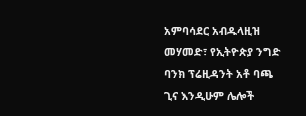አምባሳደር አብዱላዚዝ መሃመድ፣ የኢትዮጵያ ንግድ ባንክ ፕሬዚዳንት አቶ ባጫ ጊና እንዲሁም ሌሎች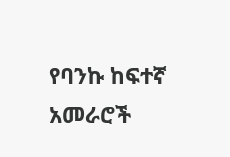የባንኩ ከፍተኛ አመራሮች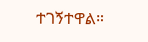ተገኝተዋል።